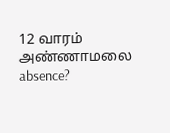12 வாரம் அண்ணாமலை absence?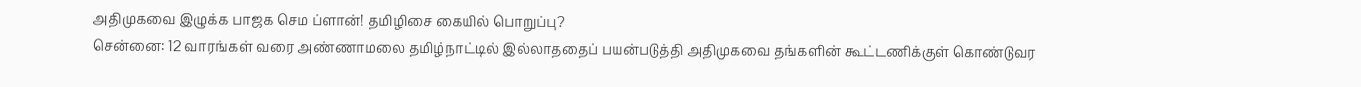அதிமுகவை இழுக்க பாஜக செம ப்ளான்! தமிழிசை கையில் பொறுப்பு?
சென்னை: 12 வாரங்கள் வரை அண்ணாமலை தமிழ்நாட்டில் இல்லாததைப் பயன்படுத்தி அதிமுகவை தங்களின் கூட்டணிக்குள் கொண்டுவர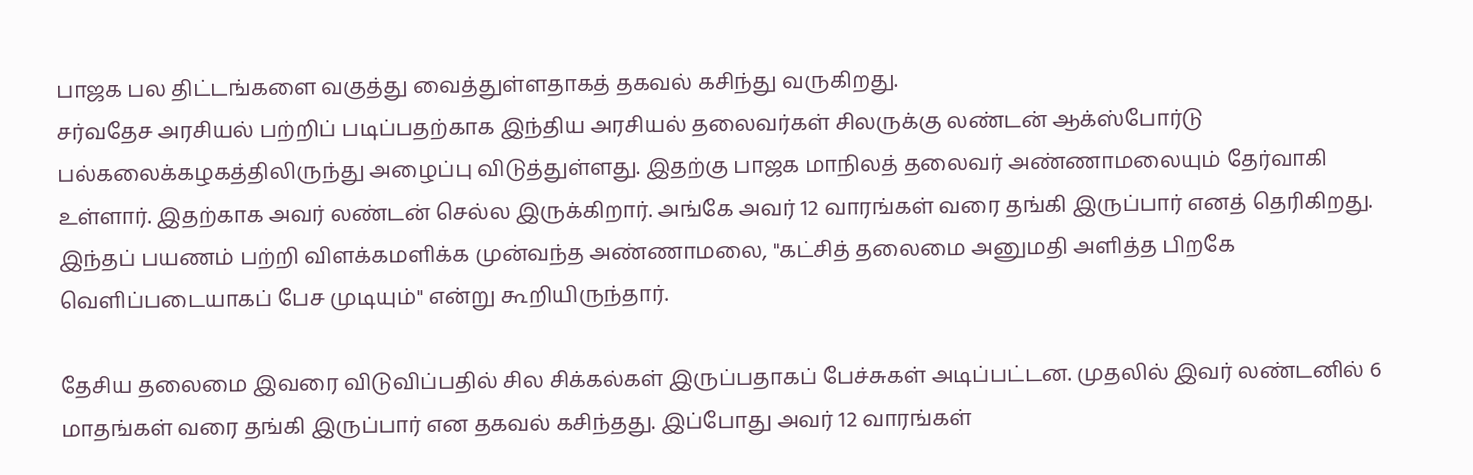பாஜக பல திட்டங்களை வகுத்து வைத்துள்ளதாகத் தகவல் கசிந்து வருகிறது.
சர்வதேச அரசியல் பற்றிப் படிப்பதற்காக இந்திய அரசியல் தலைவர்கள் சிலருக்கு லண்டன் ஆக்ஸ்போர்டு பல்கலைக்கழகத்திலிருந்து அழைப்பு விடுத்துள்ளது. இதற்கு பாஜக மாநிலத் தலைவர் அண்ணாமலையும் தேர்வாகி உள்ளார். இதற்காக அவர் லண்டன் செல்ல இருக்கிறார். அங்கே அவர் 12 வாரங்கள் வரை தங்கி இருப்பார் எனத் தெரிகிறது. இந்தப் பயணம் பற்றி விளக்கமளிக்க முன்வந்த அண்ணாமலை, "கட்சித் தலைமை அனுமதி அளித்த பிறகே வெளிப்படையாகப் பேச முடியும்" என்று கூறியிருந்தார்.

தேசிய தலைமை இவரை விடுவிப்பதில் சில சிக்கல்கள் இருப்பதாகப் பேச்சுகள் அடிப்பட்டன. முதலில் இவர் லண்டனில் 6 மாதங்கள் வரை தங்கி இருப்பார் என தகவல் கசிந்தது. இப்போது அவர் 12 வாரங்கள்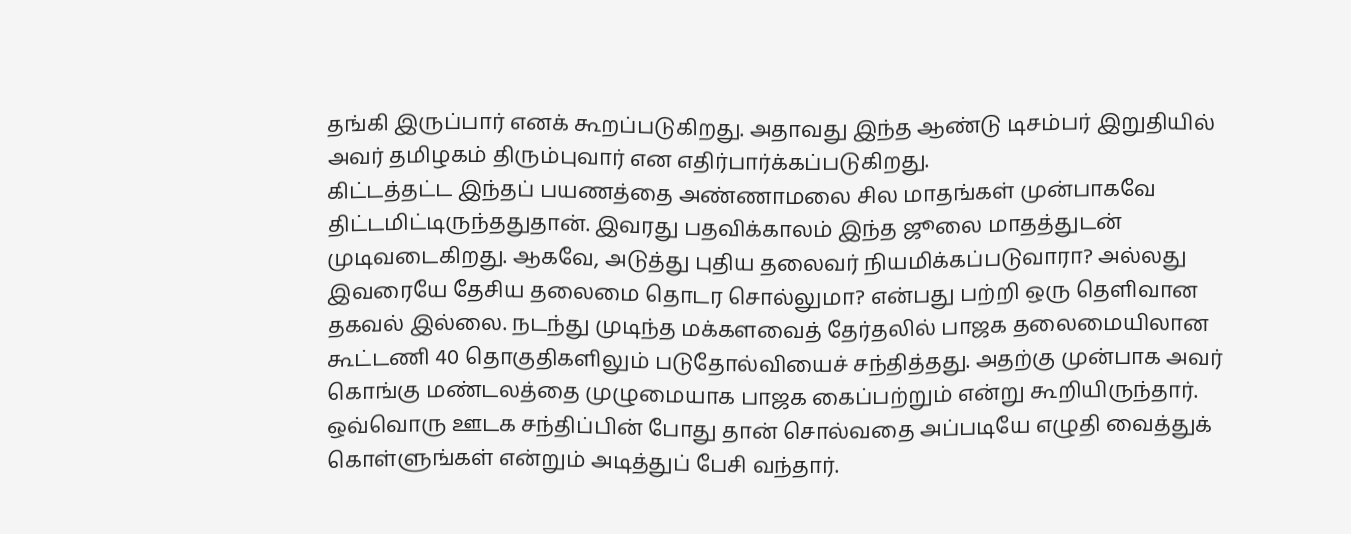தங்கி இருப்பார் எனக் கூறப்படுகிறது. அதாவது இந்த ஆண்டு டிசம்பர் இறுதியில் அவர் தமிழகம் திரும்புவார் என எதிர்பார்க்கப்படுகிறது.
கிட்டத்தட்ட இந்தப் பயணத்தை அண்ணாமலை சில மாதங்கள் முன்பாகவே திட்டமிட்டிருந்ததுதான். இவரது பதவிக்காலம் இந்த ஜூலை மாதத்துடன் முடிவடைகிறது. ஆகவே, அடுத்து புதிய தலைவர் நியமிக்கப்படுவாரா? அல்லது இவரையே தேசிய தலைமை தொடர சொல்லுமா? என்பது பற்றி ஒரு தெளிவான தகவல் இல்லை. நடந்து முடிந்த மக்களவைத் தேர்தலில் பாஜக தலைமையிலான கூட்டணி 40 தொகுதிகளிலும் படுதோல்வியைச் சந்தித்தது. அதற்கு முன்பாக அவர் கொங்கு மண்டலத்தை முழுமையாக பாஜக கைப்பற்றும் என்று கூறியிருந்தார். ஒவ்வொரு ஊடக சந்திப்பின் போது தான் சொல்வதை அப்படியே எழுதி வைத்துக் கொள்ளுங்கள் என்றும் அடித்துப் பேசி வந்தார்.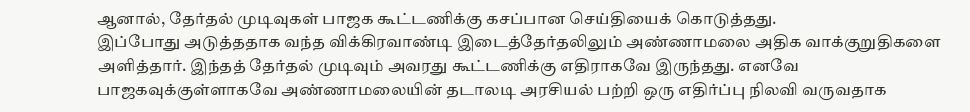ஆனால், தேர்தல் முடிவுகள் பாஜக கூட்டணிக்கு கசப்பான செய்தியைக் கொடுத்தது.
இப்போது அடுத்ததாக வந்த விக்கிரவாண்டி இடைத்தேர்தலிலும் அண்ணாமலை அதிக வாக்குறுதிகளை அளித்தார். இந்தத் தேர்தல் முடிவும் அவரது கூட்டணிக்கு எதிராகவே இருந்தது. எனவே பாஜகவுக்குள்ளாகவே அண்ணாமலையின் தடாலடி அரசியல் பற்றி ஒரு எதிர்ப்பு நிலவி வருவதாக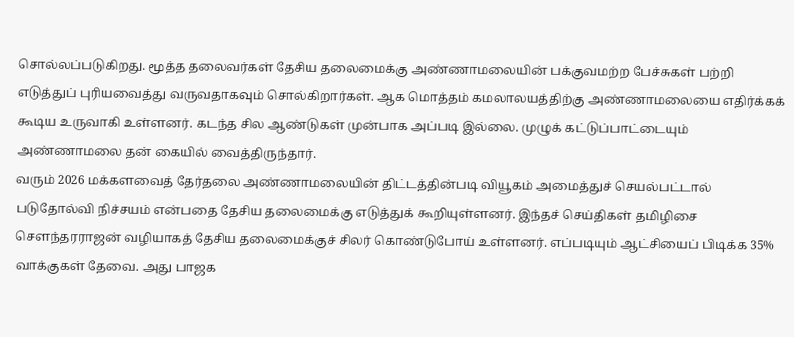சொல்லப்படுகிறது. மூத்த தலைவர்கள் தேசிய தலைமைக்கு அண்ணாமலையின் பக்குவமற்ற பேச்சுகள் பற்றி எடுத்துப் புரியவைத்து வருவதாகவும் சொல்கிறார்கள். ஆக மொத்தம் கமலாலயத்திற்கு அண்ணாமலையை எதிர்க்கக் கூடிய உருவாகி உள்ளனர். கடந்த சில ஆண்டுகள் முன்பாக அப்படி இல்லை. முழுக் கட்டுப்பாட்டையும் அண்ணாமலை தன் கையில் வைத்திருந்தார்.
வரும் 2026 மக்களவைத் தேர்தலை அண்ணாமலையின் திட்டத்தின்படி வியூகம் அமைத்துச் செயல்பட்டால் படுதோல்வி நிச்சயம் என்பதை தேசிய தலைமைக்கு எடுத்துக் கூறியுள்ளனர். இந்தச் செய்திகள் தமிழிசை செளந்தரராஜன் வழியாகத் தேசிய தலைமைக்குச் சிலர் கொண்டுபோய் உள்ளனர். எப்படியும் ஆட்சியைப் பிடிக்க 35% வாக்குகள் தேவை. அது பாஜக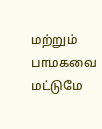மற்றும் பாமகவை மட்டுமே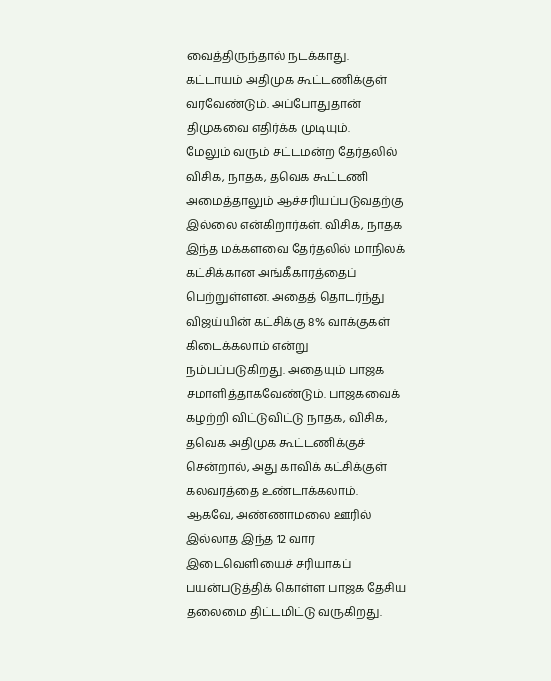வைத்திருந்தால் நடக்காது. கட்டாயம் அதிமுக கூட்டணிக்குள் வரவேண்டும். அப்போதுதான் திமுகவை எதிர்க்க முடியும்.
மேலும் வரும் சட்டமன்ற தேர்தலில் விசிக, நாதக, தவெக கூட்டணி அமைத்தாலும் ஆச்சரியப்படுவதற்கு இல்லை என்கிறார்கள். விசிக, நாதக இந்த மக்களவை தேர்தலில் மாநிலக் கட்சிக்கான அங்கீகாரத்தைப் பெற்றுள்ளன. அதைத் தொடர்ந்து விஜய்யின் கட்சிக்கு 8% வாக்குகள் கிடைக்கலாம் என்று நம்பப்படுகிறது. அதையும் பாஜக சமாளித்தாகவேண்டும். பாஜகவைக் கழற்றி விட்டுவிட்டு நாதக, விசிக, தவெக அதிமுக கூட்டணிக்குச் சென்றால், அது காவிக் கட்சிக்குள் கலவரத்தை உண்டாக்கலாம்.
ஆகவே, அண்ணாமலை ஊரில் இல்லாத இந்த 12 வார இடைவெளியைச் சரியாகப் பயன்படுத்திக் கொள்ள பாஜக தேசிய தலைமை திட்டமிட்டு வருகிறது.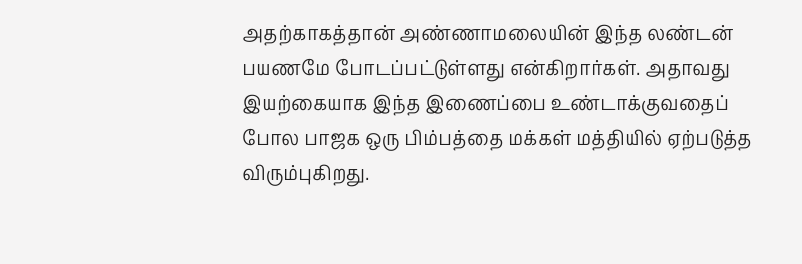அதற்காகத்தான் அண்ணாமலையின் இந்த லண்டன் பயணமே போடப்பட்டுள்ளது என்கிறார்கள். அதாவது இயற்கையாக இந்த இணைப்பை உண்டாக்குவதைப் போல பாஜக ஒரு பிம்பத்தை மக்கள் மத்தியில் ஏற்படுத்த விரும்புகிறது.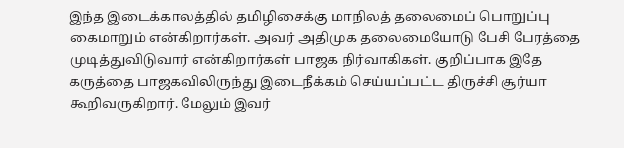இந்த இடைக்காலத்தில் தமிழிசைக்கு மாநிலத் தலைமைப் பொறுப்பு கைமாறும் என்கிறார்கள். அவர் அதிமுக தலைமையோடு பேசி பேரத்தை முடித்துவிடுவார் என்கிறார்கள் பாஜக நிர்வாகிகள். குறிப்பாக இதே கருத்தை பாஜகவிலிருந்து இடைநீக்கம் செய்யப்பட்ட திருச்சி சூர்யா கூறிவருகிறார். மேலும் இவர்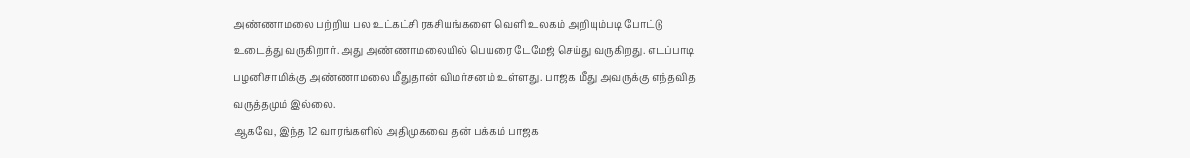அண்ணாமலை பற்றிய பல உட்கட்சி ரகசியங்களை வெளி உலகம் அறியும்படி போட்டு உடைத்து வருகிறார். அது அண்ணாமலையில் பெயரை டேமேஜ் செய்து வருகிறது. எடப்பாடி பழனிசாமிக்கு அண்ணாமலை மீதுதான் விமர்சனம் உள்ளது. பாஜக மீது அவருக்கு எந்தவித வருத்தமும் இல்லை.
ஆகவே, இந்த 12 வாரங்களில் அதிமுகவை தன் பக்கம் பாஜக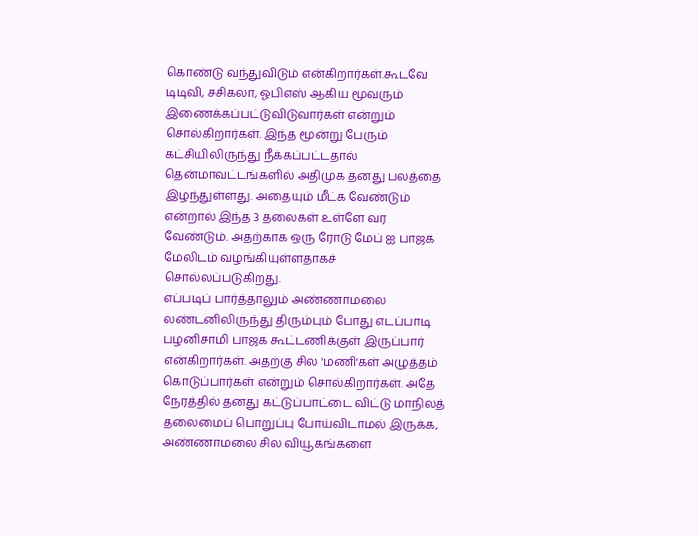கொண்டு வந்துவிடும் என்கிறார்கள்.கூடவே டிடிவி, சசிகலா, ஓபிஎஸ் ஆகிய மூவரும் இணைக்கப்பட்டுவிடுவார்கள் என்றும் சொல்கிறார்கள். இந்த மூன்று பேரும் கட்சியிலிருந்து நீக்கப்பட்டதால் தென்மாவட்டங்களில் அதிமுக தனது பலத்தை இழந்துள்ளது. அதையும் மீட்க வேண்டும் என்றால் இந்த 3 தலைகள் உள்ளே வர வேண்டும். அதற்காக ஒரு ரோடு மேப் ஐ பாஜக மேலிடம் வழங்கியுள்ளதாகச் சொல்லப்படுகிறது.
எப்படிப் பார்த்தாலும் அண்ணாமலை லண்டனிலிருந்து திரும்பும் போது எடப்பாடி பழனிசாமி பாஜக கூட்டணிக்குள் இருப்பார் என்கிறார்கள். அதற்கு சில 'மணி'கள் அழுத்தம் கொடுப்பார்கள் என்றும் சொல்கிறார்கள். அதே நேரத்தில் தனது கட்டுப்பாட்டை விட்டு மாநிலத் தலைமைப் பொறுப்பு போய்விடாமல் இருக்க, அண்ணாமலை சில வியூகங்களை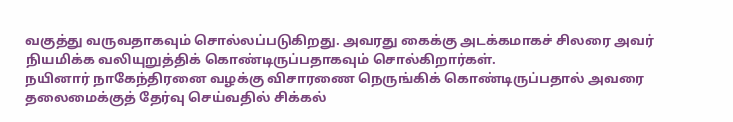வகுத்து வருவதாகவும் சொல்லப்படுகிறது. அவரது கைக்கு அடக்கமாகச் சிலரை அவர் நியமிக்க வலியுறுத்திக் கொண்டிருப்பதாகவும் சொல்கிறார்கள்.
நயினார் நாகேந்திரனை வழக்கு விசாரணை நெருங்கிக் கொண்டிருப்பதால் அவரை தலைமைக்குத் தேர்வு செய்வதில் சிக்கல்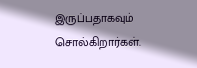இருப்பதாகவும் சொல்கிறார்கள்.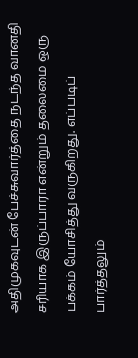அதிமுகவுடன் பேச்சுவார்த்தை நடந்த வானதி சரியாக இருப்பாரா என்றும் தலைமை ஒரு பக்கம் யோசித்து வருகிறது. எப்படிப் பார்த்தலும்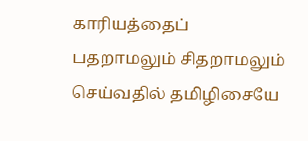காரியத்தைப் பதறாமலும் சிதறாமலும் செய்வதில் தமிழிசையே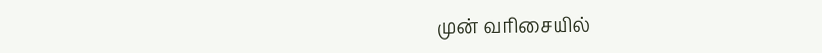முன் வரிசையில்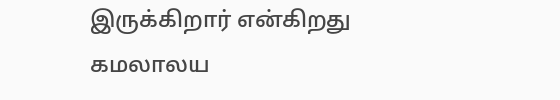இருக்கிறார் என்கிறது கமலாலய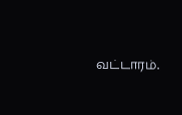வட்டாரம்.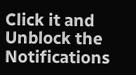Click it and Unblock the Notifications